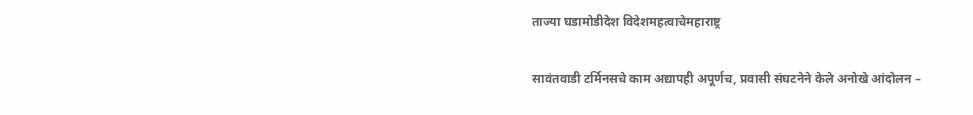ताज्या घडामोडीदेश विदेशमहत्वाचेमहाराष्ट्र

सावंतवाडी टर्मिनसचे काम अद्यापही अपूर्णच, प्रवासी संघटनेने केले अनोखे आंदोलन –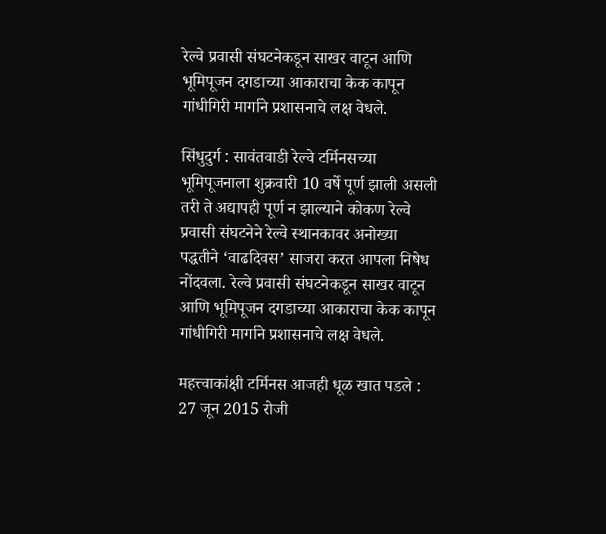रेल्वे प्रवासी संघटनेकडून साखर वाटून आणि भूमिपूजन दगडाच्या आकाराचा केक कापून गांधीगिरी मार्गाने प्रशासनाचे लक्ष वेधले.

सिंधुदुर्ग : सावंतवाडी रेल्वे टर्मिनसच्या भूमिपूजनाला शुक्रवारी 10 वर्षे पूर्ण झाली असली तरी ते अद्यापही पूर्ण न झाल्याने कोकण रेल्वे प्रवासी संघटनेने रेल्वे स्थानकावर अनोख्या पद्धतीने ‘वाढदिवस’ साजरा करत आपला निषेध नोंदवला. रेल्वे प्रवासी संघटनेकडून साखर वाटून आणि भूमिपूजन दगडाच्या आकाराचा केक कापून गांधीगिरी मार्गाने प्रशासनाचे लक्ष वेधले.

महत्त्वाकांक्षी टर्मिनस आजही धूळ खात पडले : 27 जून 2015 रोजी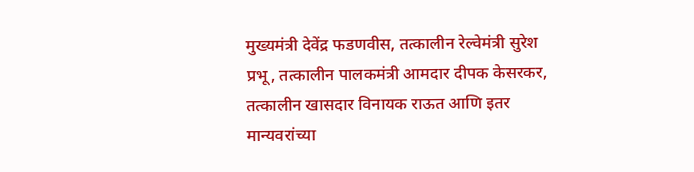मुख्यमंत्री देवेंद्र फडणवीस, तत्कालीन रेल्वेमंत्री सुरेश प्रभू, तत्कालीन पालकमंत्री आमदार दीपक केसरकर, तत्कालीन खासदार विनायक राऊत आणि इतर मान्यवरांच्या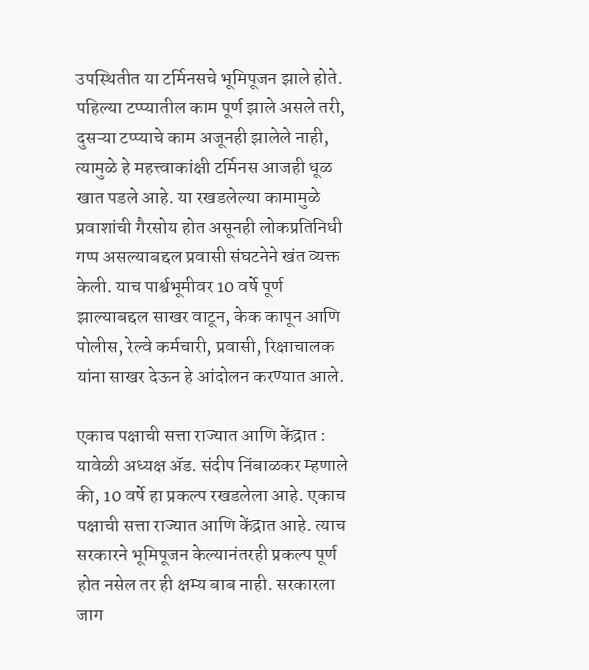उपस्थितीत या टर्मिनसचे भूमिपूजन झाले होते. पहिल्या टप्प्यातील काम पूर्ण झाले असले तरी, दुसऱ्या टप्प्याचे काम अजूनही झालेले नाही, त्यामुळे हे महत्त्वाकांक्षी टर्मिनस आजही धूळ खात पडले आहे. या रखडलेल्या कामामुळे प्रवाशांची गैरसोय होत असूनही लोकप्रतिनिधी गप्प असल्याबद्दल प्रवासी संघटनेने खंत व्यक्त केली. याच पार्श्वभूमीवर 10 वर्षे पूर्ण झाल्याबद्दल साखर वाटून, केक कापून आणि पोलीस, रेल्वे कर्मचारी, प्रवासी, रिक्षाचालक यांना साखर देऊन हे आंदोलन करण्यात आले.

एकाच पक्षाची सत्ता राज्यात आणि केंद्रात : यावेळी अध्यक्ष ॲड. संदीप निंबाळकर म्हणाले की, 10 वर्षे हा प्रकल्प रखडलेला आहे. एकाच पक्षाची सत्ता राज्यात आणि केंद्रात आहे. त्याच सरकारने भूमिपूजन केल्यानंतरही प्रकल्प पूर्ण होत नसेल तर ही क्षम्य बाब नाही. सरकारला जाग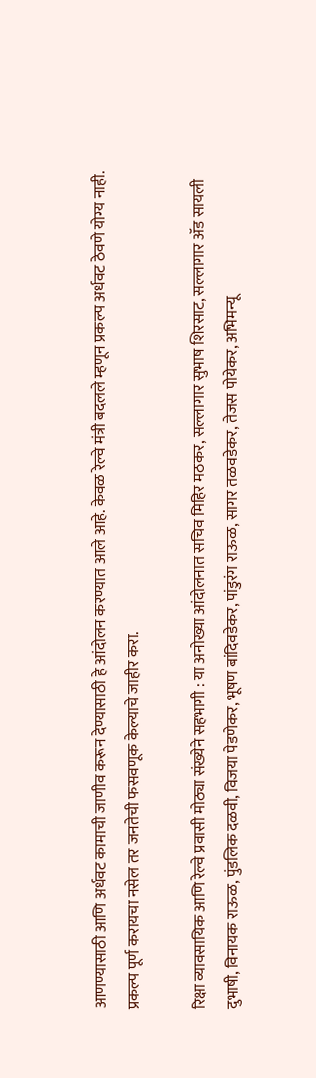आणण्यासाठी आणि अर्धवट कामाची जाणीव करून देण्यासाठी हे आंदोलन करण्यात आले आहे. केवळ रेल्वे मंत्री बदलले म्हणून प्रकल्प अर्धवट ठेवणे योग्य नाही. प्रकल्प पूर्ण करायचा नसेल तर जनतेची फसवणूक केल्याचे जाहीर करा.

रिक्षा व्यावसायिक आणि रेल्वे प्रवासी मोठ्या संख्येने सहभागी : या अनोख्या आंदोलनात सचिव मिहिर मठकर, सल्लागार सुभाष शिरसाट, सल्लागार ॲड सायली दुभाषी, विनायक राऊळ, पुंडलिक दळवी, विजया पेडणेकर, भूषण बांदिवडेकर, पांडुरंग राऊळ, सागर तळवडेकर, तेजस पोयेकर, अभिमन्यू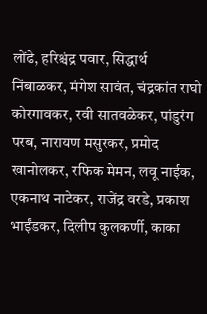लोंढे, हरिश्चंद्र पवार, सिद्धार्थ निंबाळकर, मंगेश सावंत, चंद्रकांत राघो कोरगावकर, रवी सातवळेकर, पांडुरंग परब, नारायण मसुरकर, प्रमोद खानोलकर, रफिक मेमन, लवू नाईक, एकनाथ नाटेकर, राजेंद्र वरडे, प्रकाश भाईंडकर, दिलीप कुलकर्णी, काका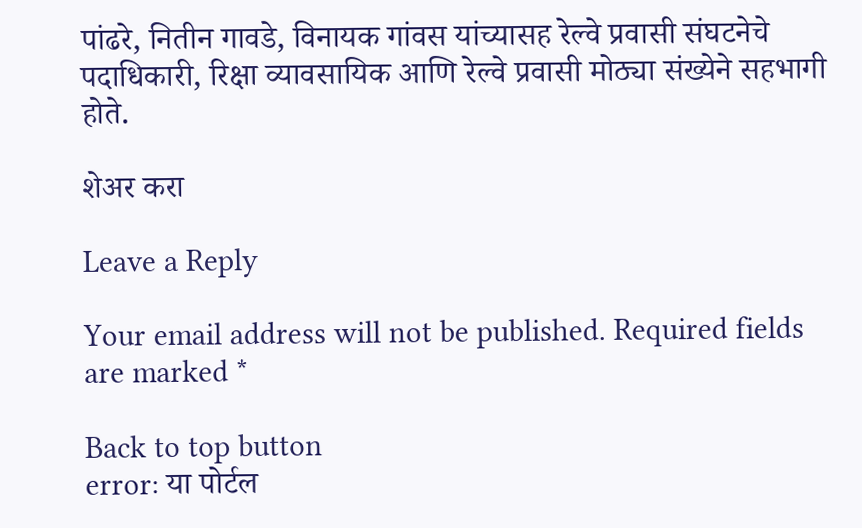पांढरे, नितीन गावडे, विनायक गांवस यांच्यासह रेल्वे प्रवासी संघटनेचे पदाधिकारी, रिक्षा व्यावसायिक आणि रेल्वे प्रवासी मोठ्या संख्येने सहभागी होते.

शेअर करा

Leave a Reply

Your email address will not be published. Required fields are marked *

Back to top button
error: या पोर्टल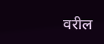वरील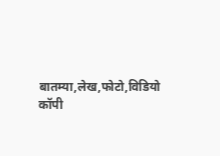बातम्या,लेख,फोटो,विडियो कॉपी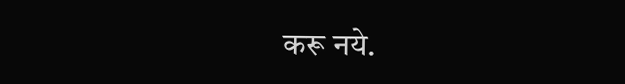करू नये.